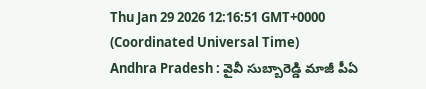Thu Jan 29 2026 12:16:51 GMT+0000 (Coordinated Universal Time)
Andhra Pradesh : వైవీ సుబ్బారెడ్డి మాజీ పీఏ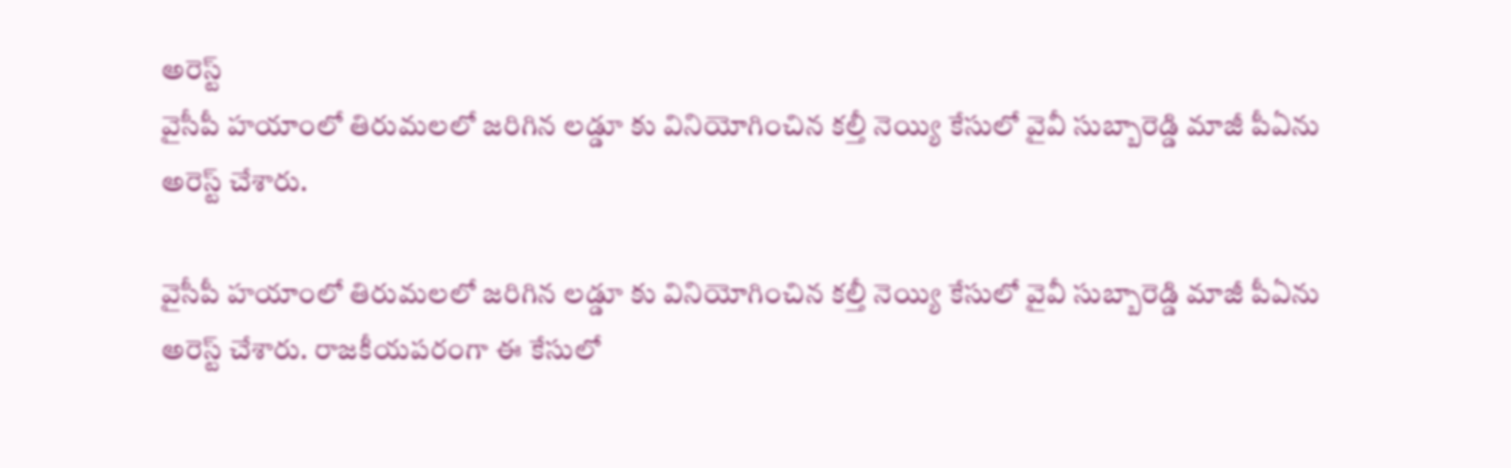అరెస్ట్
వైసీపీ హయాంలో తిరుమలలో జరిగిన లడ్డూ కు వినియోగించిన కల్తీ నెయ్యి కేసులో వైవీ సుబ్బారెడ్డి మాజీ పీఏను అరెస్ట్ చేశారు.

వైసీపీ హయాంలో తిరుమలలో జరిగిన లడ్డూ కు వినియోగించిన కల్తీ నెయ్యి కేసులో వైవీ సుబ్బారెడ్డి మాజీ పీఏను అరెస్ట్ చేశారు. రాజకీయపరంగా ఈ కేసులో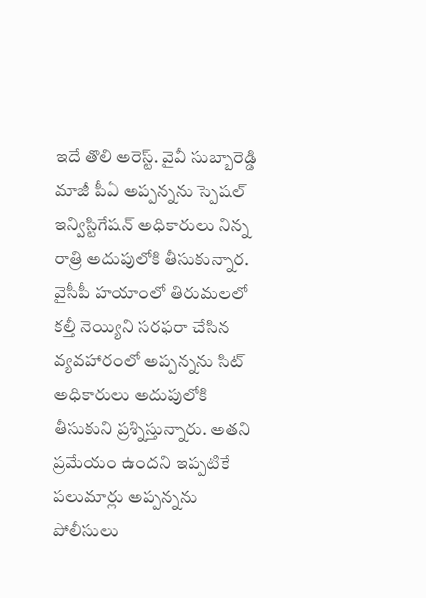ఇదే తొలి అరెస్ట్. వైవీ సుబ్బారెడ్డి మాజీ పీఏ అప్పన్నను స్పెషల్ ఇన్విస్టిగేషన్ అధికారులు నిన్న రాత్రి అదుపులోకి తీసుకున్నార. వైసీపీ హయాంలో తిరుమలలో కల్తీ నెయ్యిని సరఫరా చేసిన వ్యవహారంలో అప్పన్నను సిట్ అధికారులు అదుపులోకి తీసుకుని ప్రశ్నిస్తున్నారు. అతని ప్రమేయం ఉందని ఇప్పటికే పలుమార్లు అప్పన్నను పోలీసులు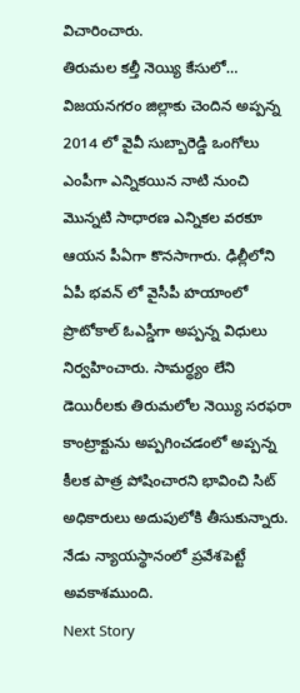విచారించారు.
తిరుమల కల్తీ నెయ్యి కేసులో...
విజయనగరం జిల్లాకు చెందిన అప్పన్న 2014 లో వైవీ సుబ్బారెడ్డి ఒంగోలు ఎంపీగా ఎన్నికయిన నాటి నుంచి మొన్నటి సాధారణ ఎన్నికల వరకూ ఆయన పీఏగా కొనసాగారు. ఢిల్లీలోని ఏపీ భవన్ లో వైసీపీ హయాంలో ప్రొటోకాల్ ఓఎస్డీగా అప్పన్న విధులు నిర్వహించారు. సామర్థ్యం లేని డెయిరీలకు తిరుమలోల నెయ్యి సరఫరా కాంట్రాక్టును అప్పగించడంలో అప్పన్న కీలక పాత్ర పోషించారని భావించి సిట్ అధికారులు అదుపులోకి తీసుకున్నారు. నేడు న్యాయస్థానంలో ప్రవేశపెట్టే అవకాశముంది.
Next Story